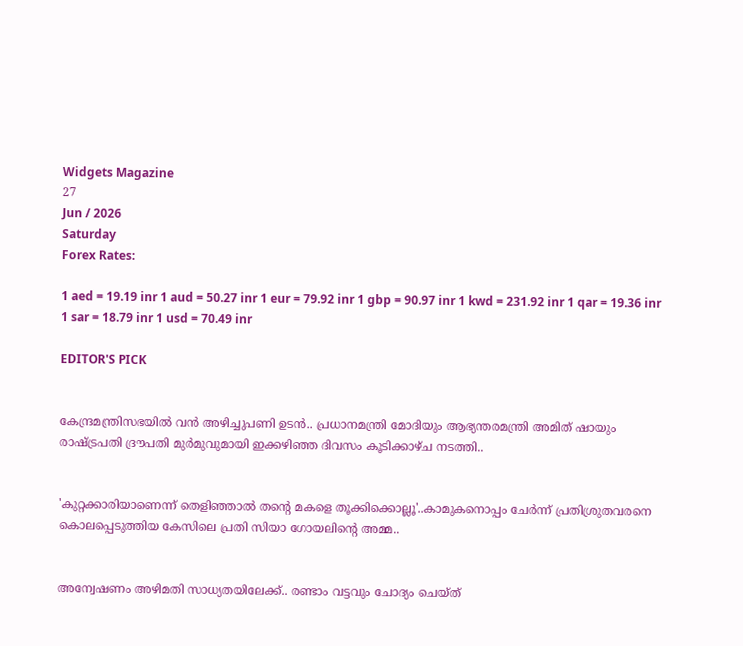Widgets Magazine
27
Jun / 2026
Saturday
Forex Rates:

1 aed = 19.19 inr 1 aud = 50.27 inr 1 eur = 79.92 inr 1 gbp = 90.97 inr 1 kwd = 231.92 inr 1 qar = 19.36 inr 1 sar = 18.79 inr 1 usd = 70.49 inr

EDITOR'S PICK


കേന്ദ്രമന്ത്രിസഭയിൽ വൻ അഴിച്ചുപണി ഉടൻ.. പ്രധാനമന്ത്രി മോദിയും ആഭ്യന്തരമന്ത്രി അമിത് ഷായും രാഷ്ട്രപതി ദ്രൗപതി മുർമുവുമായി ഇക്കഴിഞ്ഞ ദിവസം കൂടിക്കാഴ്ച നടത്തി..


'കുറ്റക്കാരിയാണെന്ന് തെളിഞ്ഞാൽ തന്റെ മകളെ തൂക്കിക്കൊല്ലൂ'..കാമുകനൊപ്പം ചേർന്ന് പ്രതിശ്രുതവരനെ കൊലപ്പെടുത്തിയ കേസിലെ പ്രതി സിയാ ഗോയലിന്റെ അമ്മ..


അന്വേഷണം അഴിമതി സാധ്യതയിലേക്ക്.. രണ്ടാം വട്ടവും ചോദ്യം ചെയ്ത്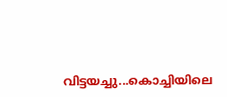വിട്ടയച്ചു...കൊച്ചിയിലെ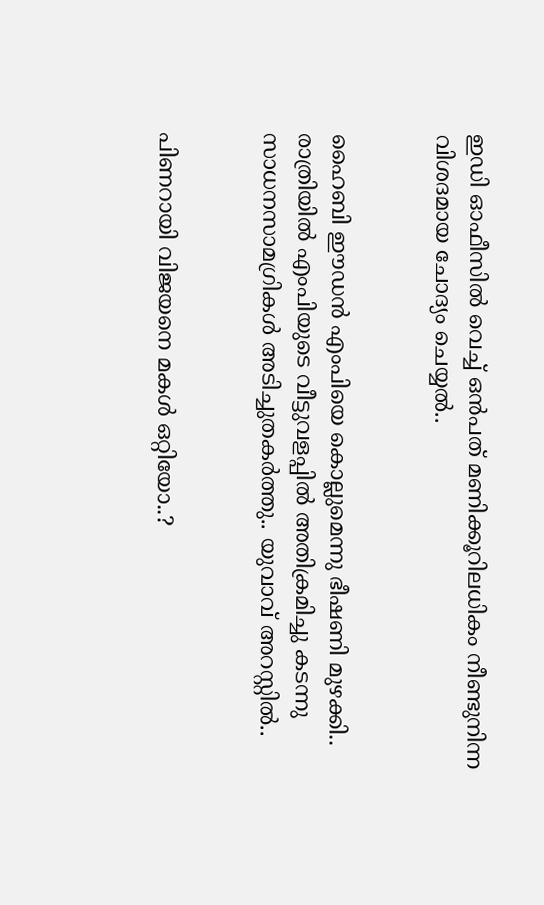ഇഡി ഓഫീസില്‍ വെച്ച് ഒന്‍പത് മണിക്കൂറിലധികം നീണ്ടുനിന്ന വിശദമായ ചോദ്യം ചെയ്യൽ..


ഹൈബി ഈഡന്‍ എംപിയെ കൊല്ലുമെന്നു ഭീഷണി മുഴക്കി.. രാത്രിയില്‍ എംപിയുടെ വീട്ടുവളപ്പില്‍ അതിക്രമിച്ചു കടന്നു സാധനസാമഗ്രികള്‍ അടിച്ചുതകര്‍ത്തു.. യുവാവ് അറസ്റ്റില്‍..


പിണറായി വിജയനെ മകൾ ഒറ്റിയോ..?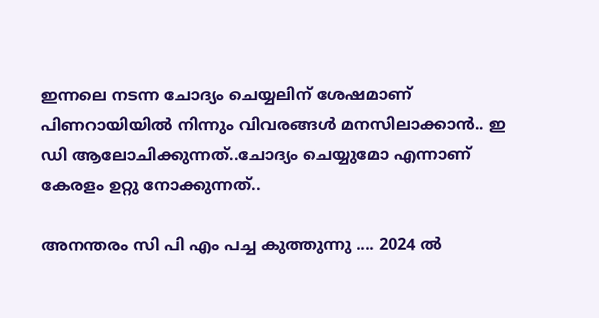ഇന്നലെ നടന്ന ചോദ്യം ചെയ്യലിന് ശേഷമാണ് പിണറായിയിൽ നിന്നും വിവരങ്ങൾ മനസിലാക്കാൻ.. ഇ ഡി ആലോചിക്കുന്നത്..ചോദ്യം ചെയ്യുമോ എന്നാണ് കേരളം ഉറ്റു നോക്കുന്നത്..

അനന്തരം സി പി എം പച്ച കുത്തുന്നു .... 2024 ല്‍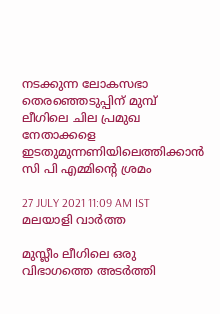നടക്കുന്ന ലോകസഭാ തെരഞ്ഞെടുപ്പിന് മുമ്പ് ലീഗിലെ ചില പ്രമുഖ നേതാക്കളെ ഇടതുമുന്നണിയിലെത്തിക്കാന്‍ സി പി എമ്മിന്റെ ശ്രമം

27 JULY 2021 11:09 AM IST
മലയാളി വാര്‍ത്ത

മുസ്ലീം ലീഗിലെ ഒരു വിഭാഗത്തെ അടര്‍ത്തി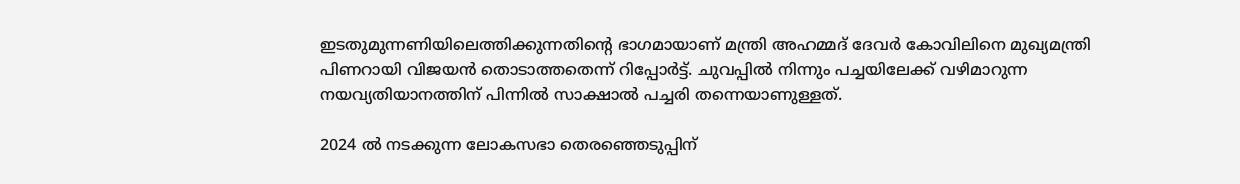ഇടതുമുന്നണിയിലെത്തിക്കുന്നതിന്റെ ഭാഗമായാണ് മന്ത്രി അഹമ്മദ് ദേവര്‍ കോവിലിനെ മുഖ്യമന്ത്രി പിണറായി വിജയന്‍ തൊടാത്തതെന്ന് റിപ്പോര്‍ട്ട്. ചുവപ്പില്‍ നിന്നും പച്ചയിലേക്ക് വഴിമാറുന്ന നയവ്യതിയാനത്തിന് പിന്നില്‍ സാക്ഷാല്‍ പച്ചരി തന്നെയാണുള്ളത്.

2024 ല്‍ നടക്കുന്ന ലോകസഭാ തെരഞ്ഞെടുപ്പിന്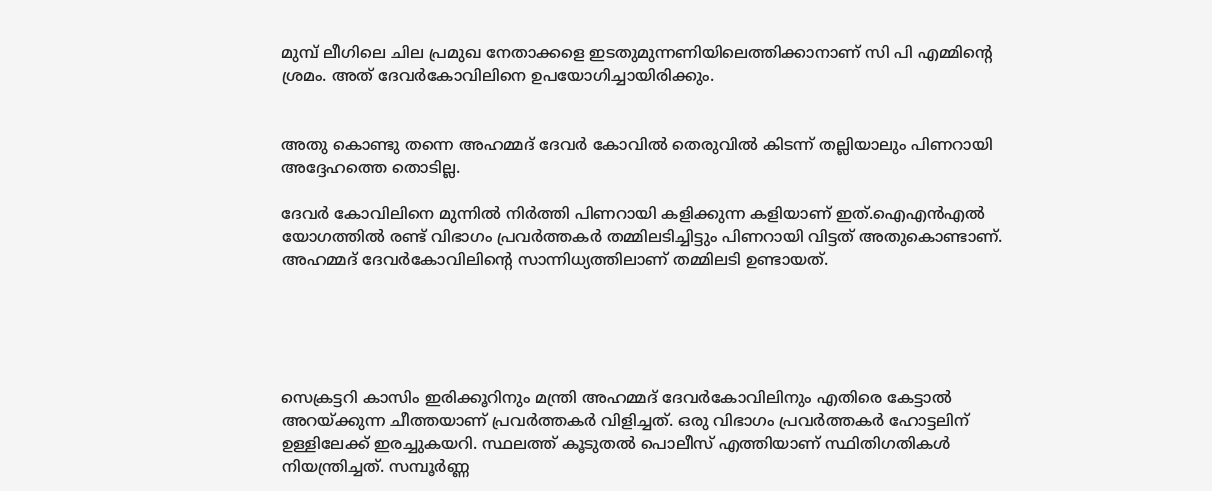മുമ്പ് ലീഗിലെ ചില പ്രമുഖ നേതാക്കളെ ഇടതുമുന്നണിയിലെത്തിക്കാനാണ് സി പി എമ്മിന്റെ ശ്രമം. അത് ദേവര്‍കോവിലിനെ ഉപയോഗിച്ചായിരിക്കും.


അതു കൊണ്ടു തന്നെ അഹമ്മദ് ദേവര്‍ കോവില്‍ തെരുവില്‍ കിടന്ന് തല്ലിയാലും പിണറായി അദ്ദേഹത്തെ തൊടില്ല.

ദേവര്‍ കോവിലിനെ മുന്നില്‍ നിര്‍ത്തി പിണറായി കളിക്കുന്ന കളിയാണ് ഇത്.ഐഎന്‍എല്‍ യോഗത്തില്‍ രണ്ട് വിഭാഗം പ്രവര്‍ത്തകര്‍ തമ്മിലടിച്ചിട്ടും പിണറായി വിട്ടത് അതുകൊണ്ടാണ്. അഹമ്മദ് ദേവര്‍കോവിലിന്റെ സാന്നിധ്യത്തിലാണ് തമ്മിലടി ഉണ്ടായത്.





സെക്രട്ടറി കാസിം ഇരിക്കൂറിനും മന്ത്രി അഹമ്മദ് ദേവര്‍കോവിലിനും എതിരെ കേട്ടാല്‍ അറയ്ക്കുന്ന ചീത്തയാണ് പ്രവര്‍ത്തകര്‍ വിളിച്ചത്. ഒരു വിഭാഗം പ്രവര്‍ത്തകര്‍ ഹോട്ടലിന് ഉള്ളിലേക്ക് ഇരച്ചുകയറി. സ്ഥലത്ത് കൂടുതല്‍ പൊലീസ് എത്തിയാണ് സ്ഥിതിഗതികള്‍ നിയന്ത്രിച്ചത്. സമ്പൂര്‍ണ്ണ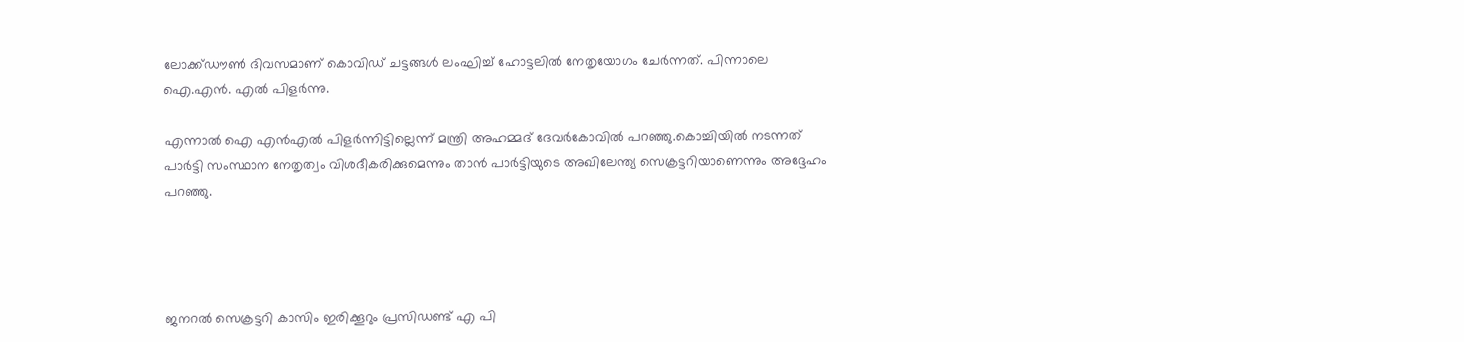ലോക്ക്ഡൗണ്‍ ദിവസമാണ് കൊവിഡ് ചട്ടങ്ങള്‍ ലംഘിച്ച് ഹോട്ടലില്‍ നേതൃയോഗം ചേര്‍ന്നത്. പിന്നാലെ ഐ.എന്‍. എല്‍ പിളര്‍ന്നു.

എന്നാല്‍ ഐ എന്‍എല്‍ പിളര്‍ന്നിട്ടില്ലെന്ന് മന്ത്രി അഹമ്മദ് ദേവര്‍കോവില്‍ പറഞ്ഞു.കൊച്ചിയില്‍ നടന്നത് പാര്‍ട്ടി സംസ്ഥാന നേതൃത്വം വിശദീകരിക്കുമെന്നും താന്‍ പാര്‍ട്ടിയുടെ അഖിലേന്ത്യ സെക്രട്ടറിയാണെന്നും അദ്ദേഹം പറഞ്ഞു.




ജനറല്‍ സെക്രട്ടറി കാസിം ഇരിക്കൂറും പ്രസിഡണ്ട് എ പി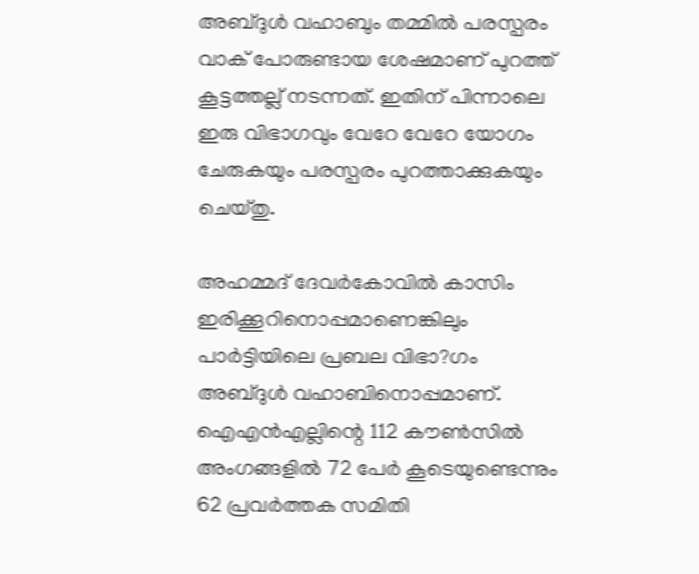അബ്ദുള്‍ വഹാബും തമ്മില്‍ പരസ്പരം വാക് പോരുണ്ടായ ശേഷമാണ് പുറത്ത് കൂട്ടത്തല്ല് നടന്നത്. ഇതിന് പിന്നാലെ ഇരു വിഭാഗവും വേറേ വേറേ യോഗം ചേരുകയും പരസ്പരം പുറത്താക്കുകയും ചെയ്തു.

അഹമ്മദ് ദേവര്‍കോവില്‍ കാസിം ഇരിക്കൂറിനൊപ്പമാണെങ്കിലും പാര്‍ട്ടിയിലെ പ്രബല വിഭാ?ഗം അബ്ദുള്‍ വഹാബിനൊപ്പമാണ്. ഐഎന്‍എല്ലിന്റെ 112 കൗണ്‍സില്‍ അംഗങ്ങളില്‍ 72 പേര്‍ കൂടെയുണ്ടെന്നും 62 പ്രവര്‍ത്തക സമിതി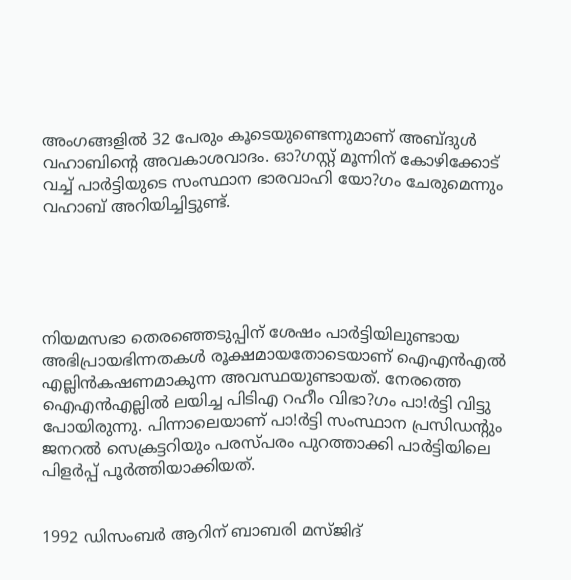അംഗങ്ങളില്‍ 32 പേരും കൂടെയുണ്ടെന്നുമാണ് അബ്ദുള്‍ വഹാബിന്റെ അവകാശവാദം. ഓ?ഗസ്റ്റ് മൂന്നിന് കോഴിക്കോട് വച്ച് പാര്‍ട്ടിയുടെ സംസ്ഥാന ഭാരവാഹി യോ?ഗം ചേരുമെന്നും വഹാബ് അറിയിച്ചിട്ടുണ്ട്.





നിയമസഭാ തെരഞ്ഞെടുപ്പിന് ശേഷം പാര്‍ട്ടിയിലുണ്ടായ അഭിപ്രായഭിന്നതകള്‍ രൂക്ഷമായതോടെയാണ് ഐഎന്‍എല്‍ എല്ലിന്‍കഷണമാകുന്ന അവസ്ഥയുണ്ടായത്. നേരത്തെ ഐഎന്‍എല്ലില്‍ ലയിച്ച പിടിഎ റഹീം വിഭാ?ഗം പാ!ര്‍ട്ടി വിട്ടു പോയിരുന്നു. പിന്നാലെയാണ് പാ!ര്‍ട്ടി സംസ്ഥാന പ്രസിഡന്റും ജനറല്‍ സെക്രട്ടറിയും പരസ്പരം പുറത്താക്കി പാര്‍ട്ടിയിലെ പിളര്‍പ്പ് പൂര്‍ത്തിയാക്കിയത്.


1992 ഡിസംബര്‍ ആറിന് ബാബരി മസ്ജിദ്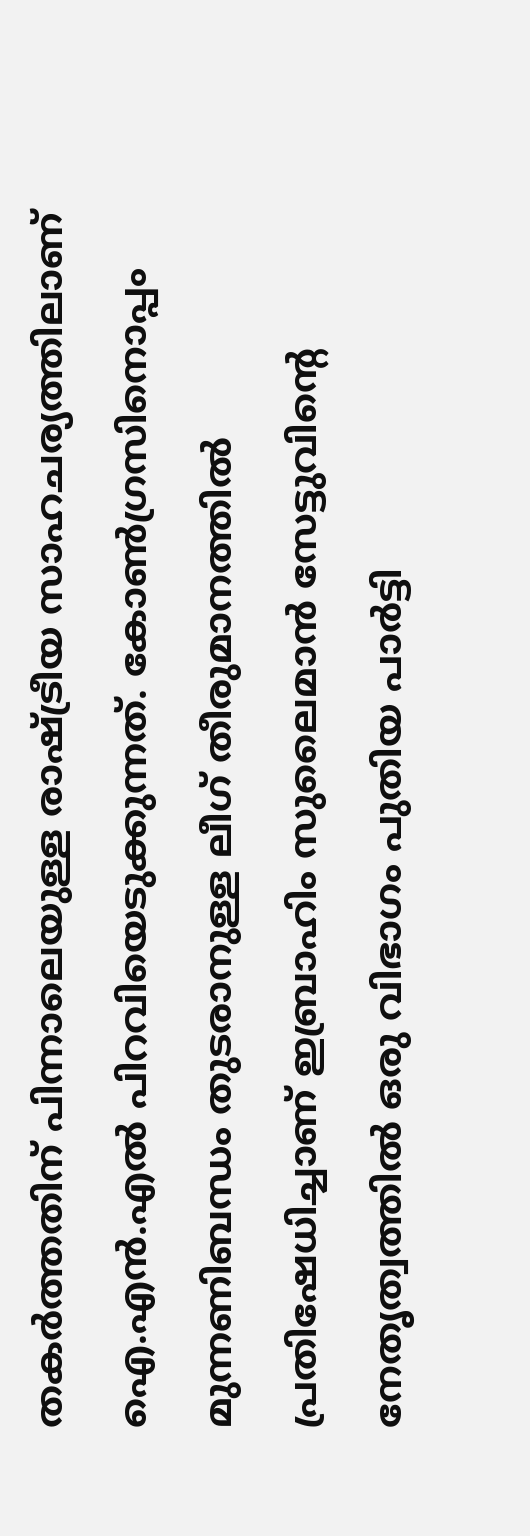തകര്‍ത്തതിന് പിന്നാലെയുള്ള രാഷ്ട്രീയ സാഹചര്യത്തിലാണ് ഐ.എന്‍.എല്‍ പിറവിയെടുക്കുന്നത്. കോണ്‍ഗ്രസിനൊപ്പം മുന്നണിബന്ധം തുടരാനുള്ള ലീഗ് തീരുമാനത്തില്‍ പ്രതിഷേധിച്ചാണ് ഇബ്രാഹിം സുലൈമാന്‍ സേട്ടുവിന്റെ നേതൃത്വത്തില്‍ ഒരു വിഭാഗം പുതിയ പാര്‍ട്ടി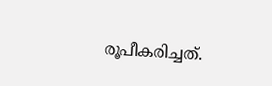രൂപീകരിച്ചത്.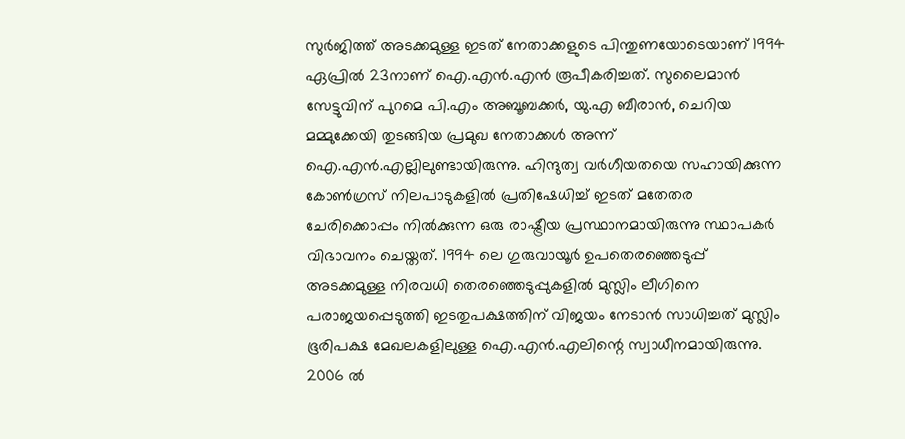സുര്‍ജിത്ത് അടക്കമുള്ള ഇടത് നേതാക്കളുടെ പിന്തുണയോടെയാണ് 1994 ഏപ്രില്‍ 23നാണ് ഐ.എന്‍.എന്‍ രൂപീകരിച്ചത്. സുലൈമാന്‍ സേട്ടുവിന് പുറമെ പി.എം അബൂബക്കര്‍, യു.എ ബീരാന്‍, ചെറിയ മമ്മുക്കേയി തുടങ്ങിയ പ്രമുഖ നേതാക്കള്‍ അന്ന് ഐ.എന്‍.എല്ലിലുണ്ടായിരുന്നു. ഹിന്ദുത്വ വര്‍ഗീയതയെ സഹായിക്കുന്ന കോണ്‍ഗ്രസ് നിലപാടുകളില്‍ പ്രതിഷേധിച്ച് ഇടത് മതേതര ചേരിക്കൊപ്പം നില്‍ക്കുന്ന ഒരു രാഷ്ട്രീയ പ്രസ്ഥാനമായിരുന്നു സ്ഥാപകര്‍ വിഭാവനം ചെയ്തത്. 1994 ലെ ഗുരുവായൂര്‍ ഉപതെരഞ്ഞെടുപ്പ് അടക്കമുള്ള നിരവധി തെരഞ്ഞെടുപ്പുകളില്‍ മുസ്ലിം ലീഗിനെ പരാജയപ്പെടുത്തി ഇടതുപക്ഷത്തിന് വിജയം നേടാന്‍ സാധിച്ചത് മുസ്ലിം ഭൂരിപക്ഷ മേഖലകളിലുള്ള ഐ.എന്‍.എലിന്റെ സ്വാധീനമായിരുന്നു. 2006 ല്‍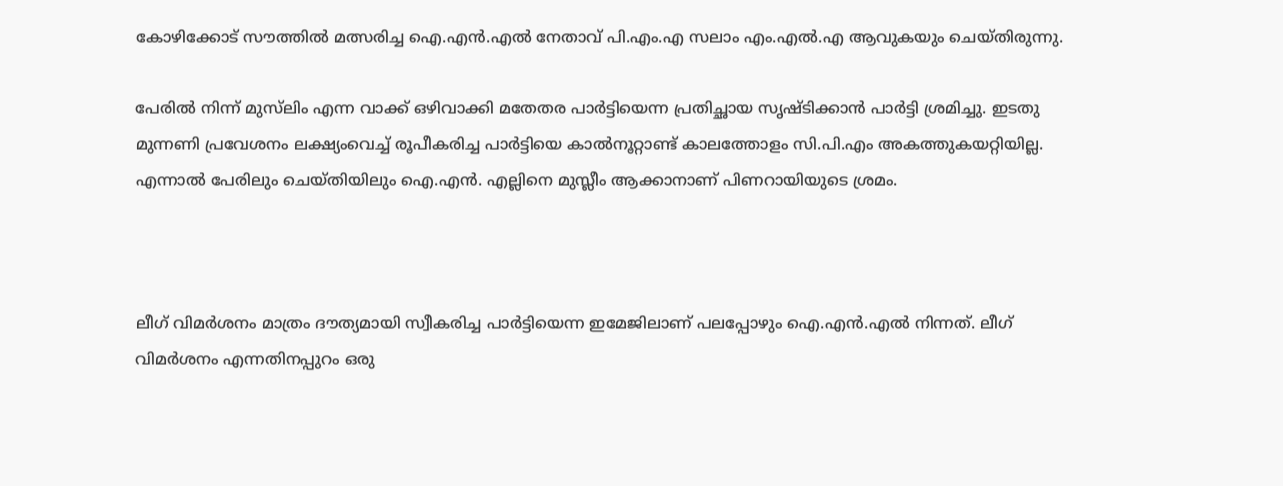കോഴിക്കോട് സൗത്തില്‍ മത്സരിച്ച ഐ.എന്‍.എല്‍ നേതാവ് പി.എം.എ സലാം എം.എല്‍.എ ആവുകയും ചെയ്തിരുന്നു.

പേരില്‍ നിന്ന് മുസ്‌ലിം എന്ന വാക്ക് ഒഴിവാക്കി മതേതര പാര്‍ട്ടിയെന്ന പ്രതിച്ഛായ സൃഷ്ടിക്കാന്‍ പാര്‍ട്ടി ശ്രമിച്ചു. ഇടതു മുന്നണി പ്രവേശനം ലക്ഷ്യംവെച്ച് രൂപീകരിച്ച പാര്‍ട്ടിയെ കാല്‍നൂറ്റാണ്ട് കാലത്തോളം സി.പി.എം അകത്തുകയറ്റിയില്ല. എന്നാല്‍ പേരിലും ചെയ്തിയിലും ഐ.എന്‍. എല്ലിനെ മുസ്ലീം ആക്കാനാണ് പിണറായിയുടെ ശ്രമം.



ലീഗ് വിമര്‍ശനം മാത്രം ദൗത്യമായി സ്വീകരിച്ച പാര്‍ട്ടിയെന്ന ഇമേജിലാണ് പലപ്പോഴും ഐ.എന്‍.എല്‍ നിന്നത്. ലീഗ് വിമര്‍ശനം എന്നതിനപ്പുറം ഒരു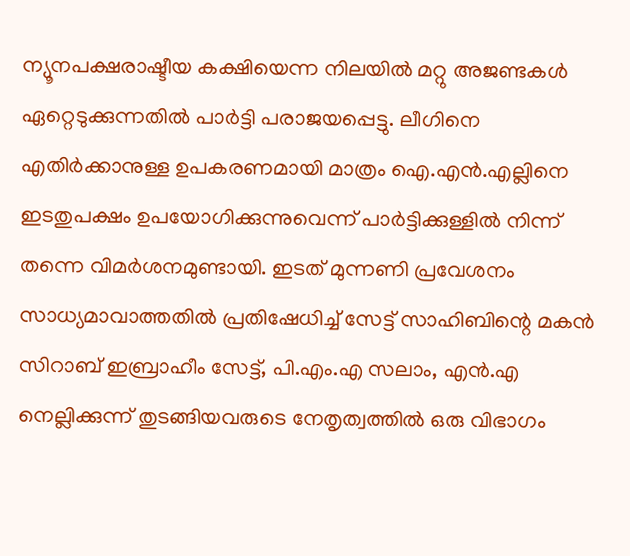ന്യൂനപക്ഷരാഷ്ടീയ കക്ഷിയെന്ന നിലയില്‍ മറ്റു അജണ്ടകള്‍ ഏറ്റെടുക്കുന്നതില്‍ പാര്‍ട്ടി പരാജയപ്പെട്ടു. ലീഗിനെ എതിര്‍ക്കാനുള്ള ഉപകരണമായി മാത്രം ഐ.എന്‍.എല്ലിനെ ഇടതുപക്ഷം ഉപയോഗിക്കുന്നുവെന്ന് പാര്‍ട്ടിക്കുള്ളില്‍ നിന്ന് തന്നെ വിമര്‍ശനമുണ്ടായി. ഇടത് മുന്നണി പ്രവേശനം സാധ്യമാവാത്തതില്‍ പ്രതിഷേധിച്ച് സേട്ട് സാഹിബിന്റെ മകന്‍ സിറാബ് ഇബ്രാഹീം സേട്ട്, പി.എം.എ സലാം, എന്‍.എ നെല്ലിക്കുന്ന് തുടങ്ങിയവരുടെ നേതൃത്വത്തില്‍ ഒരു വിഭാഗം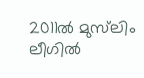2011ല്‍ മുസ്‌ലിം ലീഗില്‍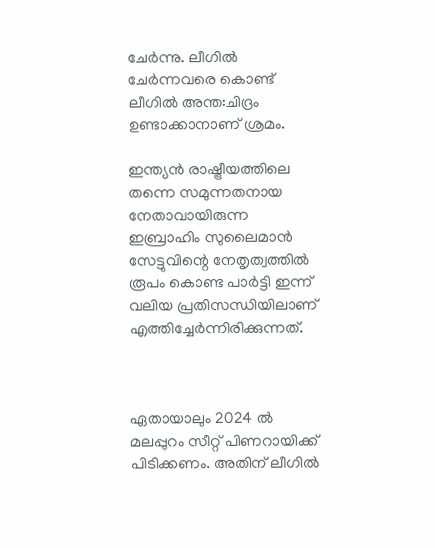ചേര്‍ന്നു. ലീഗില്‍ ചേര്‍ന്നവരെ കൊണ്ട് ലീഗില്‍ അന്ത:ചിദ്രം ഉണ്ടാക്കാനാണ് ശ്രമം.

ഇന്ത്യന്‍ രാഷ്ട്രീയത്തിലെ തന്നെ സമുന്നതനായ നേതാവായിരുന്ന ഇബ്രാഹിം സുലൈമാന്‍ സേട്ടുവിന്റെ നേതൃത്വത്തില്‍ രൂപം കൊണ്ട പാര്‍ട്ടി ഇന്ന് വലിയ പ്രതിസന്ധിയിലാണ് എത്തിച്ചേര്‍ന്നിരിക്കുന്നത്.



ഏതായാലും 2024 ല്‍ മലപ്പുറം സീറ്റ് പിണറായിക്ക് പിടിക്കണം. അതിന് ലീഗില്‍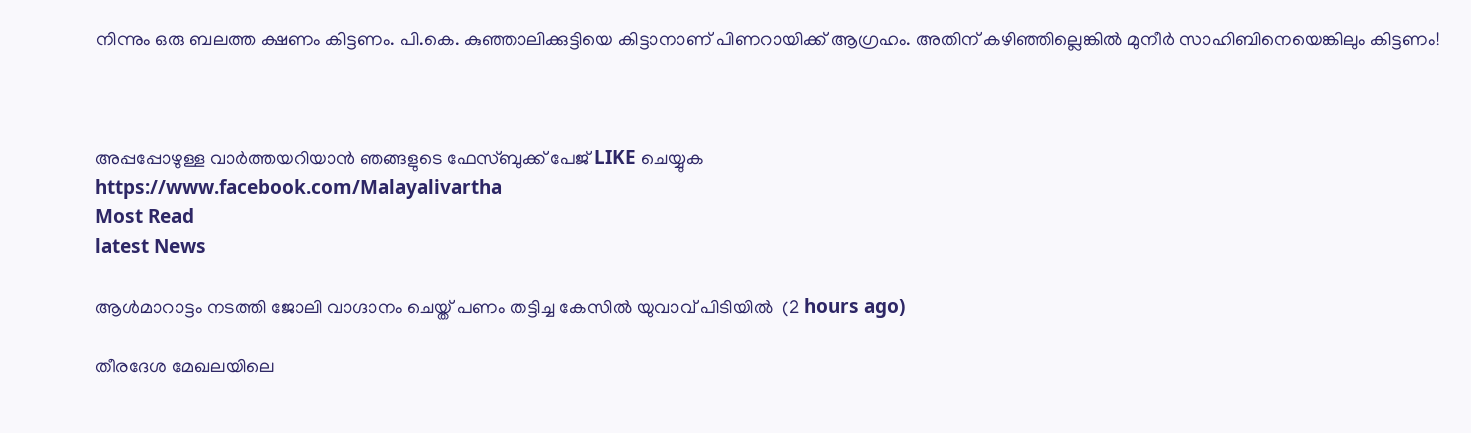നിന്നും ഒരു ബലത്ത ക്ഷണം കിട്ടണം. പി.കെ. കുഞ്ഞാലിക്കുട്ടിയെ കിട്ടാനാണ് പിണറായിക്ക് ആഗ്രഹം. അതിന് കഴിഞ്ഞില്ലെങ്കില്‍ മുനീര്‍ സാഹിബിനെയെങ്കിലും കിട്ടണം!



അപ്പപ്പോഴുള്ള വാര്‍ത്തയറിയാന്‍ ഞങ്ങളുടെ ഫേസ്‌ബുക്ക്‌ പേജ് LIKE ചെയ്യുക
https://www.facebook.com/Malayalivartha
Most Read
latest News

ആള്‍മാറാട്ടം നടത്തി ജോലി വാഗ്ദാനം ചെയ്ത് പണം തട്ടിച്ച കേസില്‍ യുവാവ് പിടിയില്‍  (2 hours ago)

തീരദേശ മേഖലയിലെ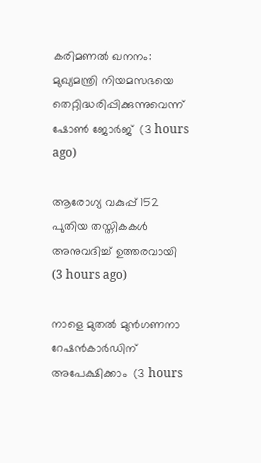കരിമണല്‍ ഖനനം: മുഖ്യമന്ത്രി നിയമസഭയെ തെറ്റിദ്ധരിപ്പിക്കുന്നുവെന്ന് ഷോണ്‍ ജോര്‍ജ്  (3 hours ago)

ആരോഗ്യ വകുപ്പ് 152 പുതിയ തസ്തികകള്‍ അനുവദിച്ച് ഉത്തരവായി  (3 hours ago)

നാളെ മുതല്‍ മുന്‍ഗണനാ റേഷന്‍കാര്‍ഡിന് അപേക്ഷിക്കാം  (3 hours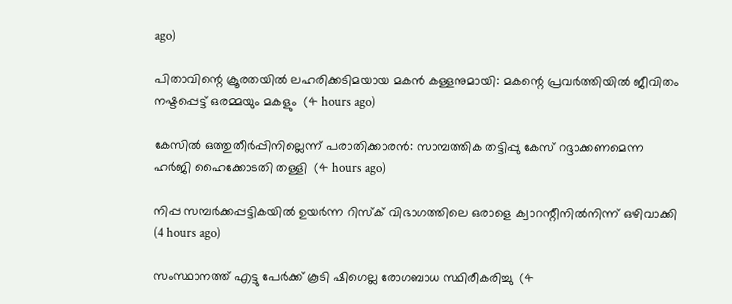ago)

പിതാവിന്റെ ക്രൂരതയില്‍ ലഹരിക്കടിമയായ മകന്‍ കള്ളനുമായി: മകന്റെ പ്രവര്‍ത്തിയില്‍ ജീവിതം നഷ്ടപ്പെട്ട് ഒരമ്മയും മകളും  (4 hours ago)

കേസില്‍ ഒത്തുതീര്‍പ്പിനില്ലെന്ന് പരാതിക്കാരന്‍: സാമ്പത്തിക തട്ടിപ്പു കേസ് റദ്ദാക്കണമെന്ന ഹര്‍ജി ഹൈക്കോടതി തള്ളി  (4 hours ago)

നിപ്പ സമ്പര്‍ക്കപ്പട്ടികയില്‍ ഉയര്‍ന്ന റിസ്‌ക് വിഭാഗത്തിലെ ഒരാളെ ക്വാറന്റീനില്‍നിന്ന് ഒഴിവാക്കി  (4 hours ago)

സംസ്ഥാനത്ത് എട്ടു പേര്‍ക്ക് കൂടി ഷിഗെല്ല രോഗബാധ സ്ഥിരീകരിച്ചു  (4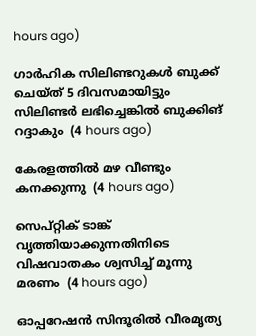hours ago)

ഗാര്‍ഹിക സിലിണ്ടറുകള്‍ ബുക്ക് ചെയ്ത് 5 ദിവസമായിട്ടും സിലിണ്ടര്‍ ലഭിച്ചെങ്കില്‍ ബുക്കിങ് റദ്ദാകും  (4 hours ago)

കേരളത്തില്‍ മഴ വീണ്ടും കനക്കുന്നു  (4 hours ago)

സെപ്റ്റിക് ടാങ്ക് വൃത്തിയാക്കുന്നതിനിടെ വിഷവാതകം ശ്വസിച്ച് മൂന്നു മരണം  (4 hours ago)

ഓപ്പറേഷന്‍ സിന്ദൂരില്‍ വീരമൃത്യ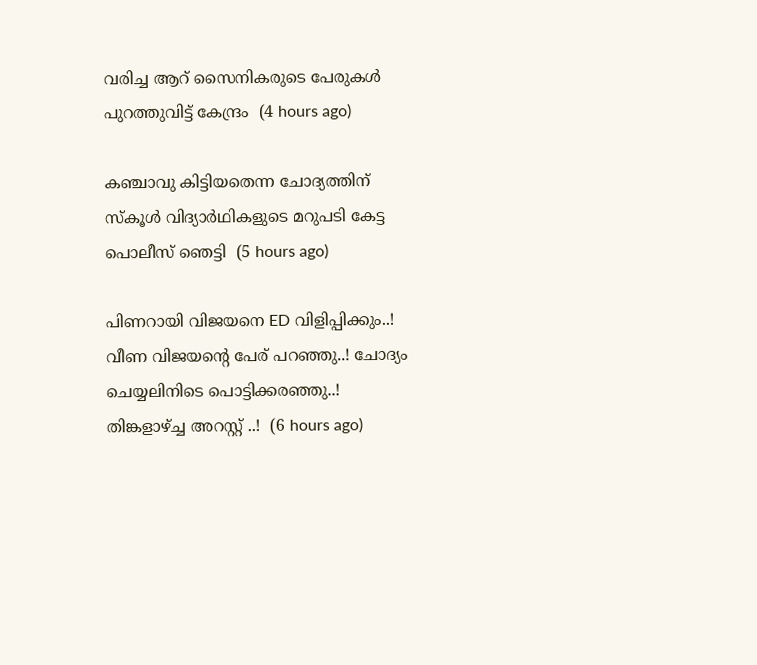വരിച്ച ആറ് സൈനികരുടെ പേരുകള്‍ പുറത്തുവിട്ട് കേന്ദ്രം  (4 hours ago)

കഞ്ചാവു കിട്ടിയതെന്ന ചോദ്യത്തിന് സ്‌കൂള്‍ വിദ്യാര്‍ഥികളുടെ മറുപടി കേട്ട പൊലീസ് ഞെട്ടി  (5 hours ago)

പിണറായി വിജയനെ ED വിളിപ്പിക്കും..! വീണ വിജയന്റെ പേര് പറഞ്ഞു..! ചോദ്യം ചെയ്യലിനിടെ പൊട്ടിക്കരഞ്ഞു..! തിങ്കളാഴ്ച്ച അറസ്റ്റ് ..!  (6 hours ago)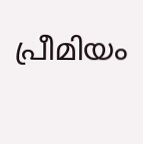പ്രീമിയം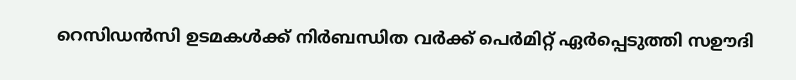റെസിഡൻസി ഉടമകൾക്ക് നിർബന്ധിത വർക്ക് പെർമിറ്റ് ഏർപ്പെടുത്തി സഊദി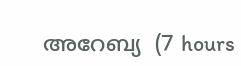അറേബ്യ  (7 hours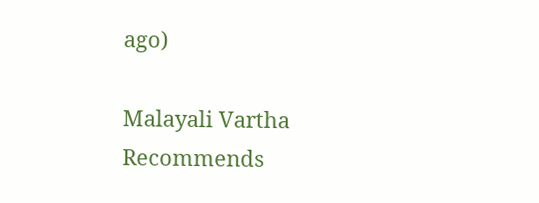ago)

Malayali Vartha Recommends